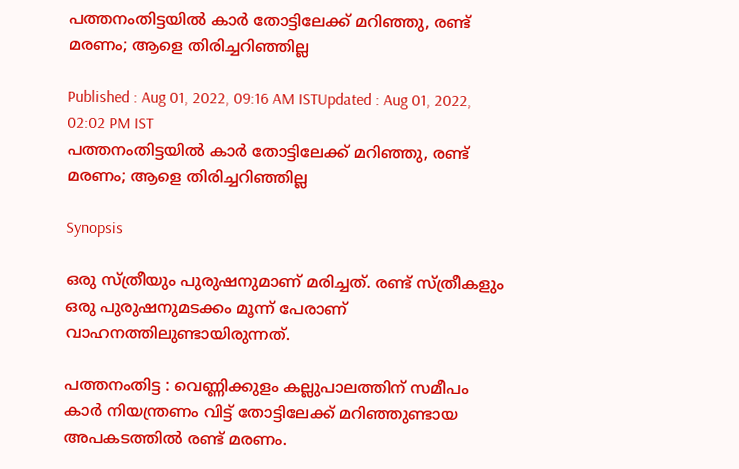പത്തനംതിട്ടയിൽ കാർ തോട്ടിലേക്ക് മറിഞ്ഞു, രണ്ട് മരണം; ആളെ തിരിച്ചറിഞ്ഞില്ല

Published : Aug 01, 2022, 09:16 AM ISTUpdated : Aug 01, 2022, 02:02 PM IST
പത്തനംതിട്ടയിൽ കാർ തോട്ടിലേക്ക് മറിഞ്ഞു, രണ്ട് മരണം; ആളെ തിരിച്ചറിഞ്ഞില്ല

Synopsis

ഒരു സ്ത്രീയും പുരുഷനുമാണ് മരിച്ചത്. രണ്ട് സ്ത്രീകളും ഒരു പുരുഷനുമടക്കം മൂന്ന് പേരാണ് വാഹനത്തിലുണ്ടായിരുന്നത്.

പത്തനംതിട്ട : വെണ്ണിക്കുളം കല്ലുപാലത്തിന് സമീപം കാർ നിയന്ത്രണം വിട്ട് തോട്ടിലേക്ക് മറിഞ്ഞുണ്ടായ അപകടത്തിൽ രണ്ട് മരണം.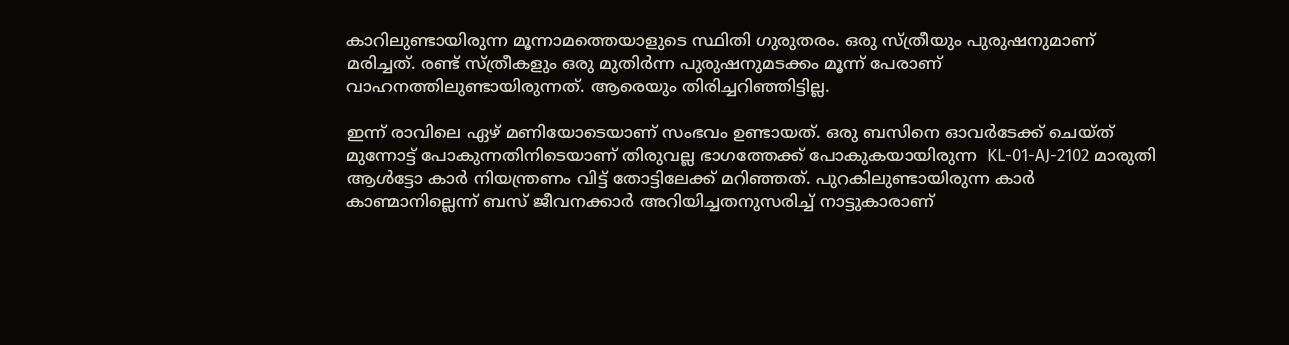കാറിലുണ്ടായിരുന്ന മൂന്നാമത്തെയാളുടെ സ്ഥിതി ഗുരുതരം. ഒരു സ്ത്രീയും പുരുഷനുമാണ് മരിച്ചത്. രണ്ട് സ്ത്രീകളും ഒരു മുതിർന്ന പുരുഷനുമടക്കം മൂന്ന് പേരാണ് വാഹനത്തിലുണ്ടായിരുന്നത്. ആരെയും തിരിച്ചറിഞ്ഞിട്ടില്ല.

ഇന്ന് രാവിലെ ഏഴ് മണിയോടെയാണ് സംഭവം ഉണ്ടായത്. ഒരു ബസിനെ ഓവർടേക്ക് ചെയ്ത് മുന്നോട്ട് പോകുന്നതിനിടെയാണ് തിരുവല്ല ഭാഗത്തേക്ക് പോകുകയായിരുന്ന  KL-01-AJ-2102 മാരുതി ആൾട്ടോ കാർ നിയന്ത്രണം വിട്ട് തോട്ടിലേക്ക് മറിഞ്ഞത്. പുറകിലുണ്ടായിരുന്ന കാർ കാണ്മാനില്ലെന്ന് ബസ് ജീവനക്കാർ അറിയിച്ചതനുസരിച്ച് നാട്ടുകാരാണ്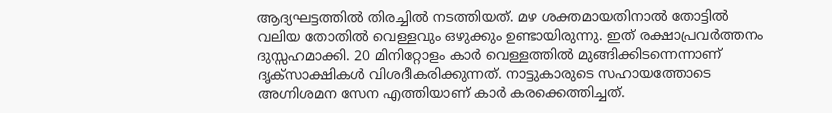ആദ്യഘട്ടത്തിൽ തിരച്ചിൽ നടത്തിയത്. മഴ ശക്തമായതിനാൽ തോട്ടിൽ വലിയ തോതിൽ വെള്ളവും ഒഴുക്കും ഉണ്ടായിരുന്നു. ഇത് രക്ഷാപ്രവർത്തനം ദുസ്സഹമാക്കി. 20 മിനിറ്റോളം കാർ വെള്ളത്തിൽ മുങ്ങിക്കിടന്നെന്നാണ് ദൃക്സാക്ഷികൾ വിശദീകരിക്കുന്നത്. നാട്ടുകാരുടെ സഹായത്തോടെ അഗ്നിശമന സേന എത്തിയാണ് കാർ കരക്കെത്തിച്ചത്.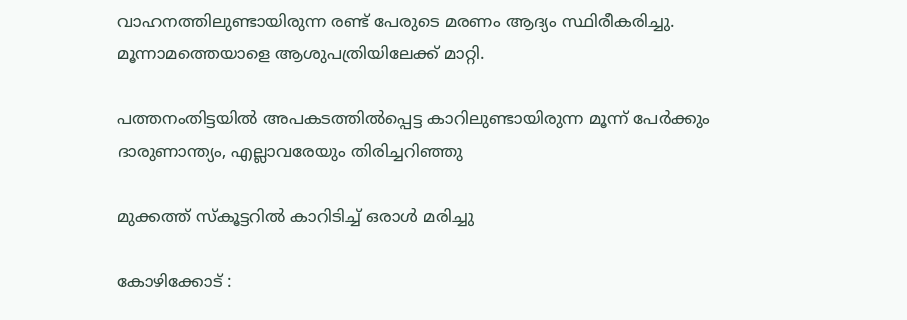വാഹനത്തിലുണ്ടായിരുന്ന രണ്ട് പേരുടെ മരണം ആദ്യം സ്ഥിരീകരിച്ചു. മൂന്നാമത്തെയാളെ ആശുപത്രിയിലേക്ക് മാറ്റി.

പത്തനംതിട്ടയിൽ അപകടത്തിൽപ്പെട്ട കാറിലുണ്ടായിരുന്ന മൂന്ന് പേർക്കും ദാരുണാന്ത്യം, എല്ലാവരേയും തിരിച്ചറിഞ്ഞു

മുക്കത്ത് സ്കൂട്ടറിൽ കാറിടിച്ച് ഒരാൾ മരിച്ചു

കോഴിക്കോട് :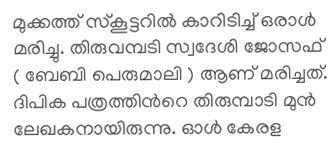മുക്കത്ത് സ്കൂട്ടറിൽ കാറിടിച്ച് ഒരാൾ മരിച്ചു. തിരുവമ്പടി സ്വദേശി ജോസഫ്  ( ബേബി പെരുമാലി ) ആണ് മരിച്ചത്. ദിപിക പത്രത്തിന്‍റെ തിരുമ്പാടി മുൻ ലേഖകനായിരുന്നു. ഓൾ കേരള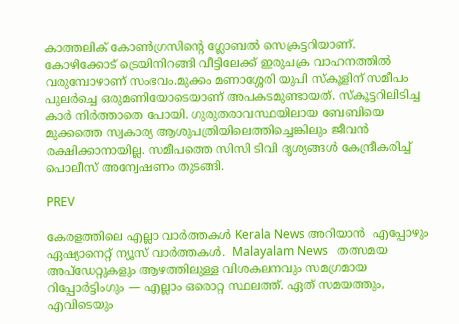കാത്തലിക് കോൺഗ്രസിന്‍റെ ഗ്ലോബൽ സെക്രട്ടറിയാണ്.  കോഴിക്കോട് ട്രെയിനിറങ്ങി വീട്ടിലേക്ക് ഇരുചക്ര വാഹനത്തിൽ വരുമ്പോഴാണ് സംഭവം.മുക്കം മണാശ്ശേരി യുപി സ്കൂളിന് സമീപം പുലർച്ചെ ഒരുമണിയോടെയാണ് അപകടമുണ്ടായത്. സ്കൂട്ടറിലിടിച്ച കാർ നിർത്താതെ പോയി. ഗുരുതരാവസ്ഥയിലായ ബേബിയെ മുക്കത്തെ സ്വകാര്യ ആശുപത്രിയിലെത്തിച്ചെങ്കിലും ജീവൻ രക്ഷിക്കാനായില്ല. സമീപത്തെ സിസി ടിവി ദൃശ്യങ്ങൾ കേന്ദ്രീകരിച്ച്  പൊലീസ് അന്വേഷണം തുടങ്ങി.

PREV

കേരളത്തിലെ എല്ലാ വാർത്തകൾ Kerala News അറിയാൻ  എപ്പോഴും ഏഷ്യാനെറ്റ് ന്യൂസ് വാർത്തകൾ.  Malayalam News   തത്സമയ അപ്‌ഡേറ്റുകളും ആഴത്തിലുള്ള വിശകലനവും സമഗ്രമായ റിപ്പോർട്ടിംഗും — എല്ലാം ഒരൊറ്റ സ്ഥലത്ത്. ഏത് സമയത്തും, എവിടെയും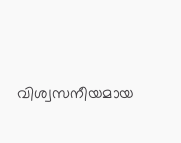വിശ്വസനീയമായ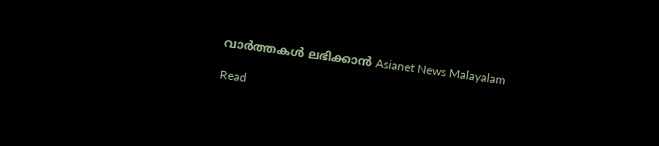വാർത്തകൾ ലഭിക്കാൻ Asianet News Malayalam

Read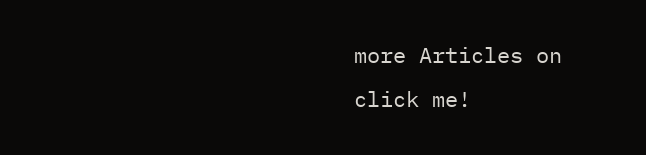more Articles on
click me!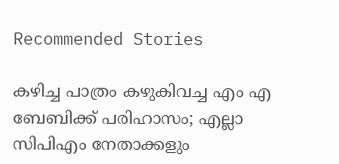Recommended Stories

കഴിച്ച പാത്രം കഴുകിവച്ച എം എ ബേബിക്ക് പരിഹാസം; എല്ലാ സിപിഎം നേതാക്കളും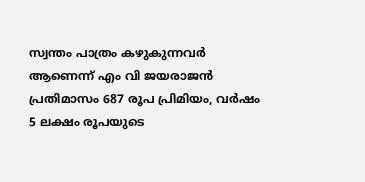സ്വന്തം പാത്രം കഴുകുന്നവർ ആണെന്ന് എം വി ജയരാജൻ
പ്രതിമാസം 687 രൂപ പ്രിമിയം, വർഷം 5 ലക്ഷം രൂപയുടെ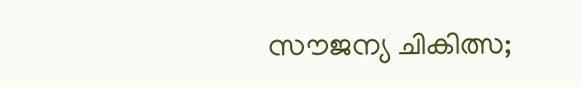സൗജന്യ ചികിത്സ;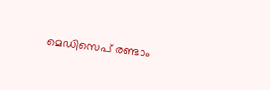മെഡിസെപ് രണ്ടാം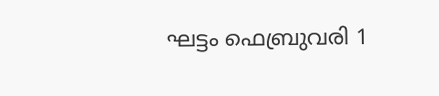ഘട്ടം ഫെബ്രുവരി 1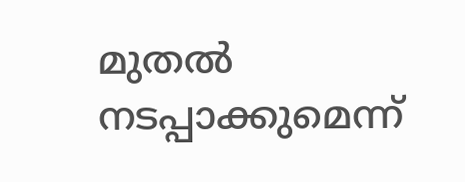മുതൽ നടപ്പാക്കുമെന്ന്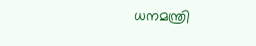ധനമന്ത്രി